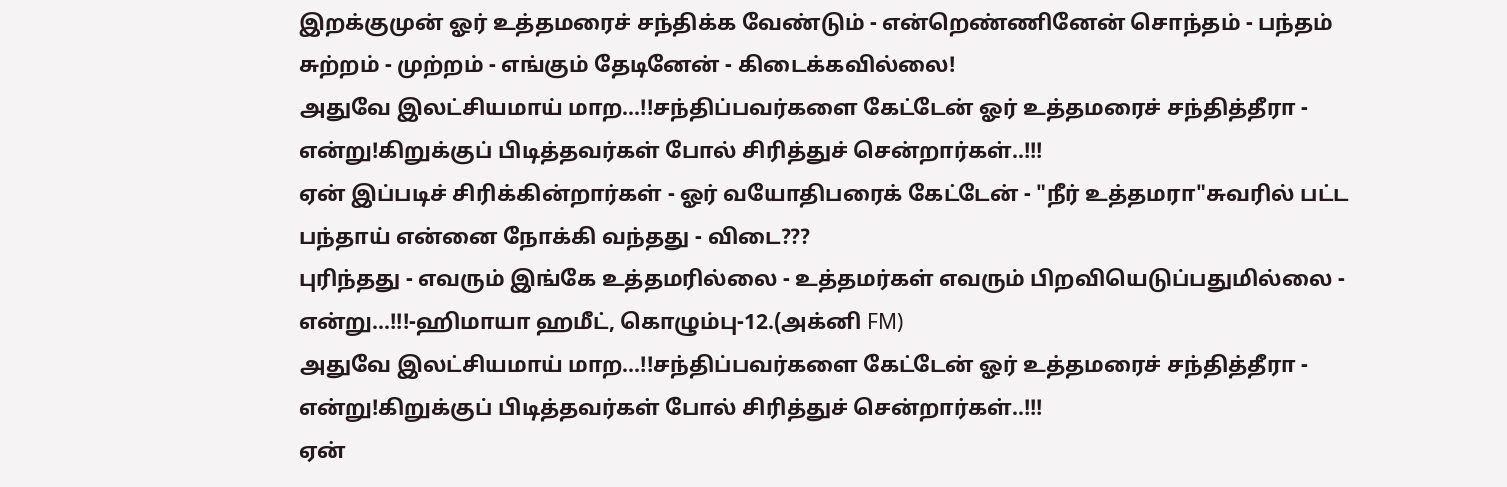இறக்குமுன் ஓர் உத்தமரைச் சந்திக்க வேண்டும் - என்றெண்ணினேன் சொந்தம் - பந்தம் சுற்றம் - முற்றம் - எங்கும் தேடினேன் - கிடைக்கவில்லை!
அதுவே இலட்சியமாய் மாற...!!சந்திப்பவர்களை கேட்டேன் ஓர் உத்தமரைச் சந்தித்தீரா - என்று!கிறுக்குப் பிடித்தவர்கள் போல் சிரித்துச் சென்றார்கள்..!!!
ஏன் இப்படிச் சிரிக்கின்றார்கள் - ஓர் வயோதிபரைக் கேட்டேன் - "நீர் உத்தமரா"சுவரில் பட்ட பந்தாய் என்னை நோக்கி வந்தது - விடை???
புரிந்தது - எவரும் இங்கே உத்தமரில்லை - உத்தமர்கள் எவரும் பிறவியெடுப்பதுமில்லை - என்று...!!!-ஹிமாயா ஹமீட், கொழும்பு-12.(அக்னி FM)
அதுவே இலட்சியமாய் மாற...!!சந்திப்பவர்களை கேட்டேன் ஓர் உத்தமரைச் சந்தித்தீரா - என்று!கிறுக்குப் பிடித்தவர்கள் போல் சிரித்துச் சென்றார்கள்..!!!
ஏன்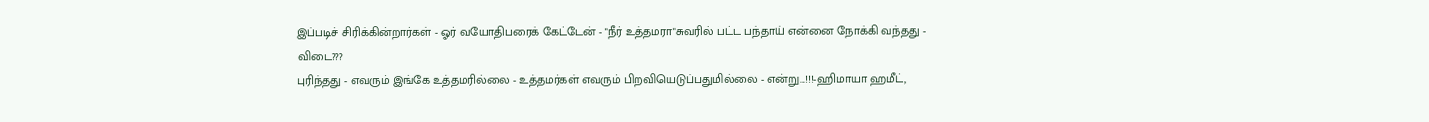இப்படிச் சிரிக்கின்றார்கள் - ஓர் வயோதிபரைக் கேட்டேன் - "நீர் உத்தமரா"சுவரில் பட்ட பந்தாய் என்னை நோக்கி வந்தது - விடை???
புரிந்தது - எவரும் இங்கே உத்தமரில்லை - உத்தமர்கள் எவரும் பிறவியெடுப்பதுமில்லை - என்று...!!!-ஹிமாயா ஹமீட்,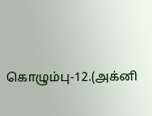கொழும்பு-12.(அக்னி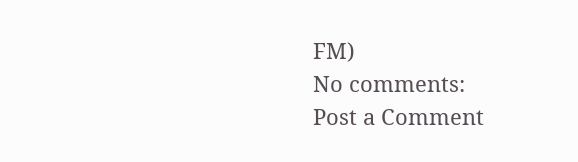FM)
No comments:
Post a Comment